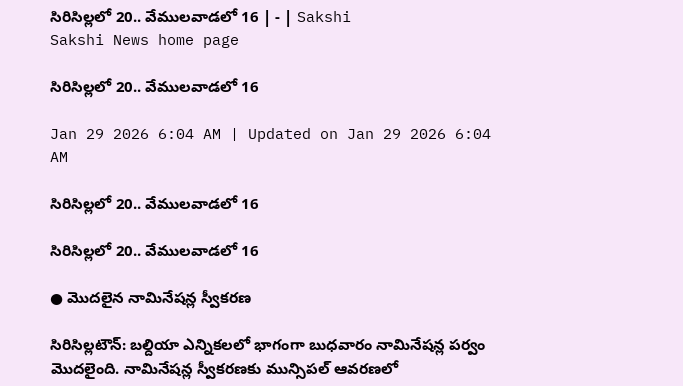సిరిసిల్లలో 20.. వేములవాడలో 16 | - | Sakshi
Sakshi News home page

సిరిసిల్లలో 20.. వేములవాడలో 16

Jan 29 2026 6:04 AM | Updated on Jan 29 2026 6:04 AM

సిరిసిల్లలో 20.. వేములవాడలో 16

సిరిసిల్లలో 20.. వేములవాడలో 16

● మొదలైన నామినేషన్ల స్వీకరణ

సిరిసిల్లటౌన్‌: బల్దియా ఎన్నికలలో భాగంగా బుధవారం నామినేషన్ల పర్వం మొదలైంది. నామినేషన్ల స్వీకరణకు మున్సిపల్‌ ఆవరణలో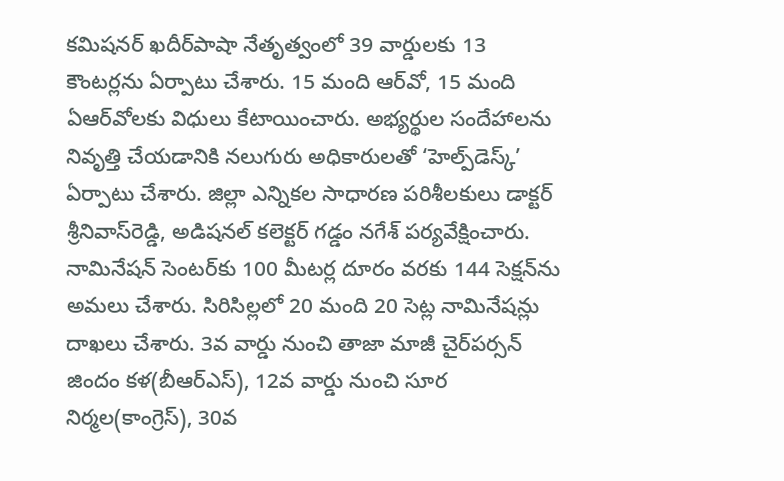కమిషనర్‌ ఖదీర్‌పాషా నేతృత్వంలో 39 వార్డులకు 13 కౌంటర్లను ఏర్పాటు చేశారు. 15 మంది ఆర్‌వో, 15 మంది ఏఆర్‌వోలకు విధులు కేటాయించారు. అభ్యర్థుల సందేహాలను నివృత్తి చేయడానికి నలుగురు అధికారులతో ‘హెల్ప్‌డెస్క్‌’ ఏర్పాటు చేశారు. జిల్లా ఎన్నికల సాధారణ పరిశీలకులు డాక్టర్‌ శ్రీనివాస్‌రెడ్డి, అడిషనల్‌ కలెక్టర్‌ గడ్డం నగేశ్‌ పర్యవేక్షించారు. నామినేషన్‌ సెంటర్‌కు 100 మీటర్ల దూరం వరకు 144 సెక్షన్‌ను అమలు చేశారు. సిరిసిల్లలో 20 మంది 20 సెట్ల నామినేషన్లు దాఖలు చేశారు. 3వ వార్డు నుంచి తాజా మాజీ చైర్‌పర్సన్‌ జిందం కళ(బీఆర్‌ఎస్‌), 12వ వార్డు నుంచి సూర నిర్మల(కాంగ్రెస్‌), 30వ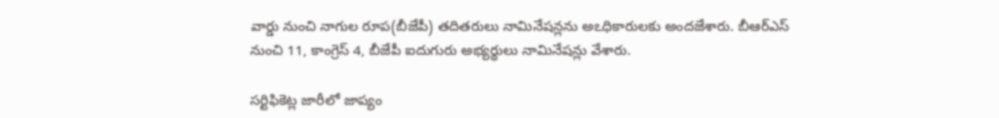వార్డు నుంచి నాగుల రూప(బీజేపీ) తదితరులు నామినేషన్లను అఽధికారులకు అందజేశారు. బీఆర్‌ఎస్‌ నుంచి 11, కాంగ్రెస్‌ 4, బీజేపీ ఐదుగురు అభ్యర్థులు నామినేషన్లు వేశారు.

సర్టిఫికెట్ల జారీలో జాప్యం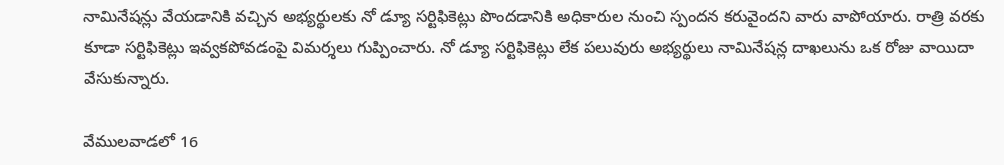నామినేషన్లు వేయడానికి వచ్చిన అభ్యర్థులకు నో డ్యూ సర్టిఫికెట్లు పొందడానికి అధికారుల నుంచి స్పందన కరువైందని వారు వాపోయారు. రాత్రి వరకు కూడా సర్టిఫికెట్లు ఇవ్వకపోవడంపై విమర్శలు గుప్పించారు. నో డ్యూ సర్టిఫికెట్లు లేక పలువురు అభ్యర్థులు నామినేషన్ల దాఖలును ఒక రోజు వాయిదా వేసుకున్నారు.

వేములవాడలో 16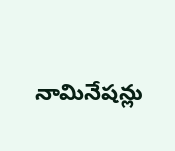నామినేషన్లు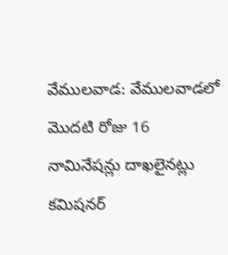వేములవాడ: వేములవాడలో మొదటి రోజు 16 నామినేషన్లు దాఖలైనట్లు కమిషనర్‌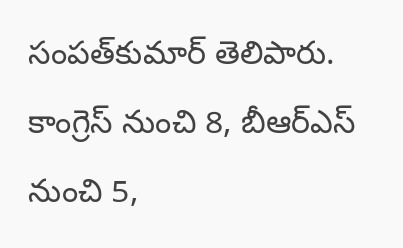సంపత్‌కుమార్‌ తెలిపారు. కాంగ్రెస్‌ నుంచి 8, బీఆర్‌ఎస్‌ నుంచి 5,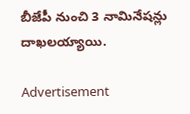బీజేపీ నుంచి 3 నామినేషన్లు దాఖలయ్యాయి.

Advertisement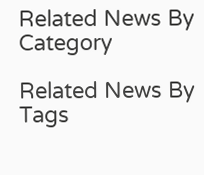Related News By Category

Related News By Tags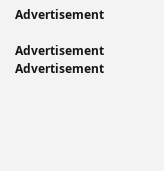Advertisement

Advertisement
Advertisement